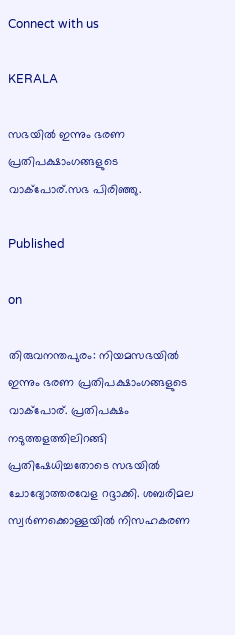Connect with us

KERALA

സഭയിൽ ഇന്നും ഭരണ പ്രതിപക്ഷാംഗങ്ങളുടെ വാക്‌പോര്.സഭ പിരിഞ്ഞു.

Published

on

തിരുവനന്തപുരം: നിയമസഭയിൽ ഇന്നും ഭരണ പ്രതിപക്ഷാംഗങ്ങളുടെ വാക്‌പോര്. പ്രതിപക്ഷം നടുത്തളത്തിലിറങ്ങി പ്രതിഷേധിച്ചതോടെ സഭയിൽ ചോദ്യോത്തരവേള റദ്ദാക്കി. ശബരിമല സ്വർണക്കൊള്ളയിൽ നിസഹകരണ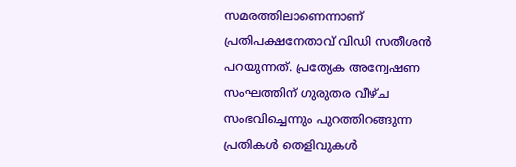സമരത്തിലാണെന്നാണ് പ്രതിപക്ഷനേതാവ് വിഡി സതീശൻ പറയുന്നത്. പ്രത്യേക അന്വേഷണ സംഘത്തിന് ഗുരുതര വീഴ്ച സംഭവിച്ചെന്നും പുറത്തിറങ്ങുന്ന പ്രതികൾ തെളിവുകൾ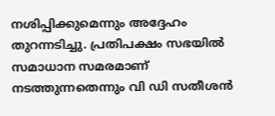നശിപ്പിക്കുമെന്നും അദ്ദേഹം തുറന്നടിച്ചു. പ്രതിപക്ഷം സഭയിൽ സമാധാന സമരമാണ് നടത്തുന്നതെന്നും വി ഡി സതീശൻ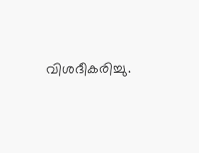വിശദീകരിച്ചു.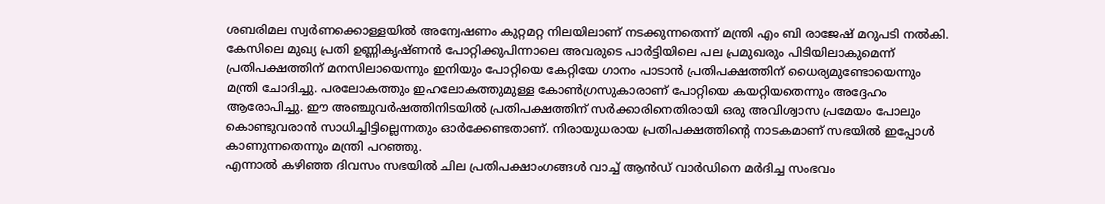ശബരിമല സ്വർണക്കൊള്ളയിൽ അന്വേഷണം കുറ്റമറ്റ നിലയിലാണ് നടക്കുന്നതെന്ന് മന്ത്രി എം ബി രാജേഷ് മറുപടി നൽകി. കേസിലെ മുഖ്യ പ്രതി ഉണ്ണികൃഷ്ണൻ പോറ്റിക്കുപിന്നാലെ അവരുടെ പാർട്ടിയിലെ പല പ്രമുഖരും പിടിയിലാകുമെന്ന് പ്രതിപക്ഷത്തിന് മനസിലായെന്നും ഇനിയും പോറ്റിയെ കേറ്റിയേ ഗാനം പാടാൻ പ്രതിപക്ഷത്തിന് ധൈര്യമുണ്ടോയെന്നും മന്ത്രി ചോദിച്ചു. പരലോകത്തും ഇഹലോകത്തുമുള്ള കോൺഗ്രസുകാരാണ് പോറ്റിയെ കയറ്റിയതെന്നും അദ്ദേഹം ആരോപിച്ചു. ഈ അഞ്ചുവർഷത്തിനിടയിൽ പ്രതിപക്ഷത്തിന് സർക്കാരിനെതിരായി ഒരു അവിശ്വാസ പ്രമേയം പോലും കൊണ്ടുവരാൻ സാധിച്ചിട്ടില്ലെന്നതും ഓർക്കേണ്ടതാണ്. നിരായുധരായ പ്രതിപക്ഷത്തിന്റെ നാടകമാണ് സഭയിൽ ഇപ്പോൾ കാണുന്നതെന്നും മന്ത്രി പറഞ്ഞു.
എന്നാൽ കഴിഞ്ഞ ദിവസം സഭയിൽ ചില പ്രതിപക്ഷാംഗങ്ങൾ വാച്ച് ആൻഡ് വാർഡിനെ മർദിച്ച സംഭവം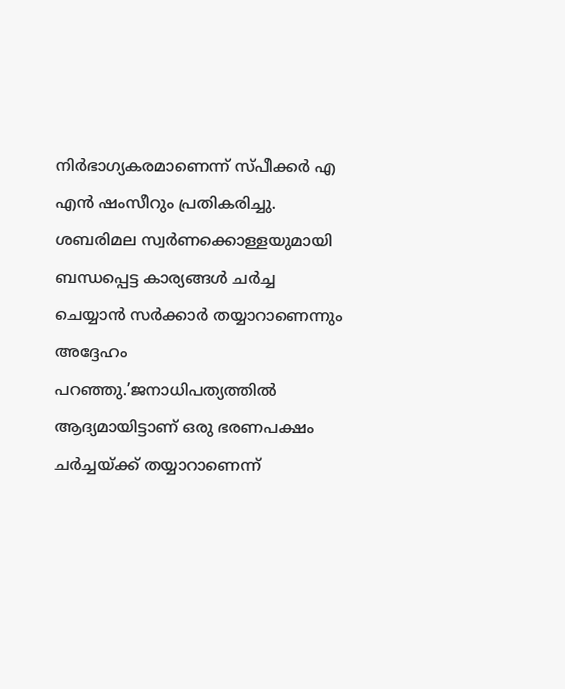നിർഭാഗ്യകരമാണെന്ന് സ്പീക്കർ എ എൻ ഷംസീറും പ്രതികരിച്ചു. ശബരിമല സ്വർണക്കൊള്ളയുമായി ബന്ധപ്പെട്ട കാര്യങ്ങൾ ചർച്ച ചെയ്യാൻ സർക്കാർ തയ്യാറാണെന്നും അദ്ദേഹം പറഞ്ഞു.’ജനാധിപത്യത്തിൽ ആദ്യമായിട്ടാണ് ഒരു ഭരണപക്ഷം ചർച്ചയ്ക്ക് തയ്യാറാണെന്ന്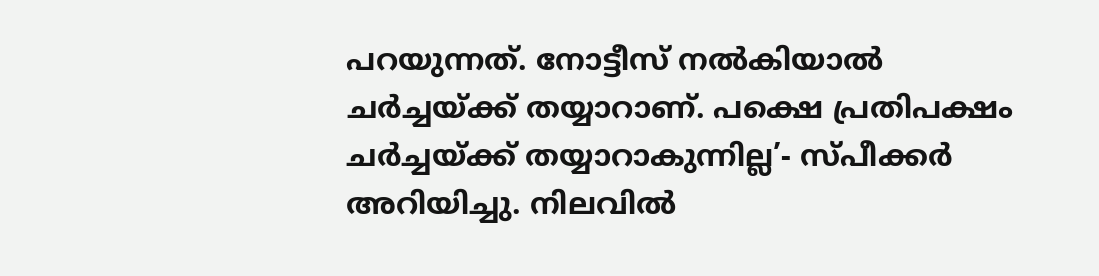പറയുന്നത്. നോട്ടീസ് നൽകിയാൽ ചർച്ചയ്ക്ക് തയ്യാറാണ്. പക്ഷെ പ്രതിപക്ഷം ചർച്ചയ്ക്ക് തയ്യാറാകുന്നില്ല’- സ്‌പീക്കർ അറിയിച്ചു. നിലവിൽ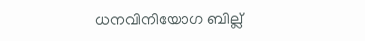ധനവിനിയോഗ ബില്ല്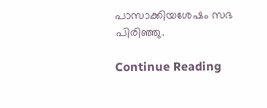പാസാക്കിയശേഷം സഭ പിരിഞ്ഞു.

Continue Reading